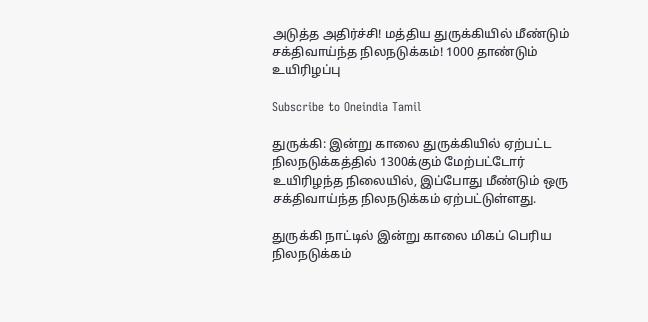அடுத்த அதிர்ச்சி! மத்திய துருக்கியில் மீண்டும் சக்திவாய்ந்த நிலநடுக்கம்! 1000 தாண்டும் உயிரிழப்பு

Subscribe to Oneindia Tamil

துருக்கி: இன்று காலை துருக்கியில் ஏற்பட்ட நிலநடுக்கத்தில் 1300க்கும் மேற்பட்டோர் உயிரிழந்த நிலையில், இப்போது மீண்டும் ஒரு சக்திவாய்ந்த நிலநடுக்கம் ஏற்பட்டுள்ளது.

துருக்கி நாட்டில் இன்று காலை மிகப் பெரிய நிலநடுக்கம்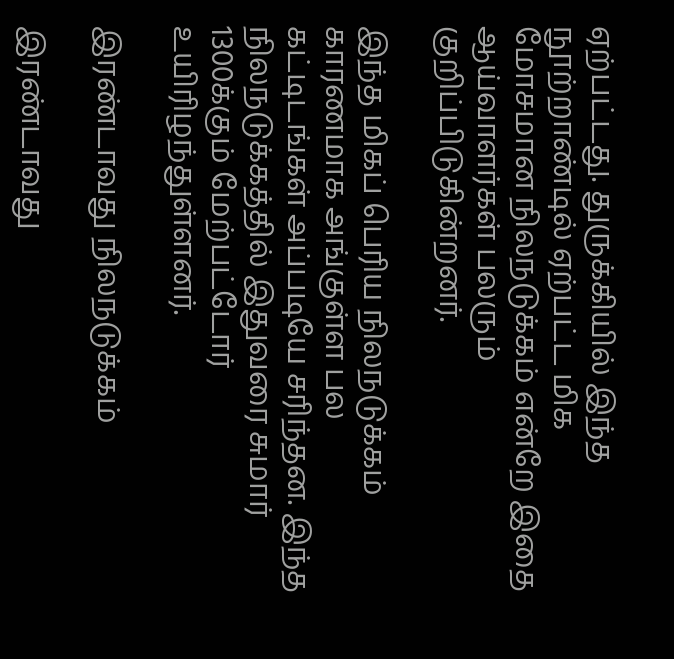ஏற்பட்டது. துருக்கியில் இந்த நூற்றாண்டில் ஏற்பட்ட மிக மோசமான நிலநடுக்கம் என்றே இதை ஆய்வாளர்கள் பலரும் குறிப்பிடுகின்றனர்.

இந்த மிகப் பெரிய நிலநடுக்கம் காரணமாக அங்குள்ள பல கட்டிடங்கள் அப்படியே சரிந்தன. இந்த நிலநடுக்கத்தில் இதுவரை சுமார் 1300க்கும் மேற்பட்டோர் உயிரிழந்துள்ளனர்.

இரண்டாவது நிலநடுக்கம்

இரண்டாவது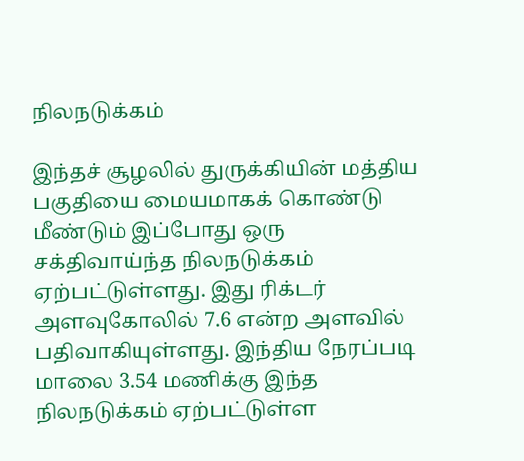நிலநடுக்கம்

இந்தச் சூழலில் துருக்கியின் மத்திய பகுதியை மையமாகக் கொண்டு மீண்டும் இப்போது ஒரு சக்திவாய்ந்த நிலநடுக்கம் ஏற்பட்டுள்ளது. இது ரிக்டர் அளவுகோலில் 7.6 என்ற அளவில் பதிவாகியுள்ளது. இந்திய நேரப்படி மாலை 3.54 மணிக்கு இந்த நிலநடுக்கம் ஏற்பட்டுள்ள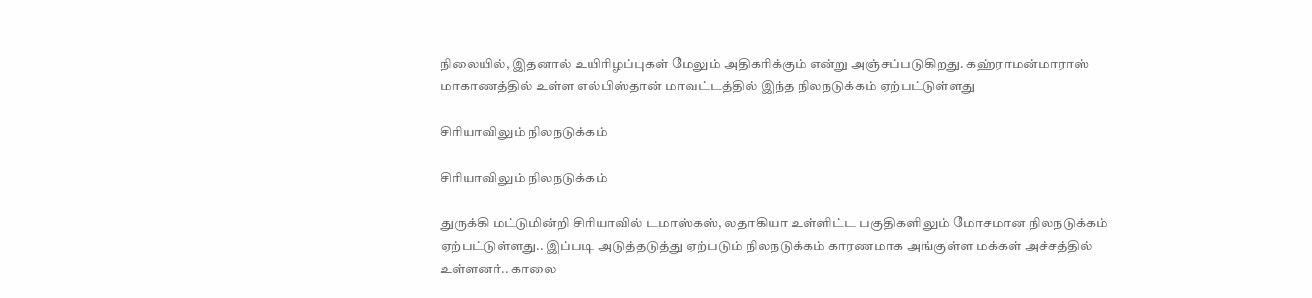நிலையில், இதனால் உயிரிழப்புகள் மேலும் அதிகரிக்கும் என்று அஞ்சப்படுகிறது. கஹ்ராமன்மாராஸ் மாகாணத்தில் உள்ள எல்பிஸ்தான் மாவட்டத்தில் இந்த நிலநடுக்கம் ஏற்பட்டுள்ளது

சிரியாவிலும் நிலநடுக்கம்

சிரியாவிலும் நிலநடுக்கம்

துருக்கி மட்டுமின்றி சிரியாவில் டமாஸ்கஸ், லதாகியா உள்ளிட்ட பகுதிகளிலும் மோசமான நிலநடுக்கம் ஏற்பட்டுள்ளது.. இப்படி அடுத்தடுத்து ஏற்படும் நிலநடுக்கம் காரணமாக அங்குள்ள மக்கள் அச்சத்தில் உள்ளனர்.. காலை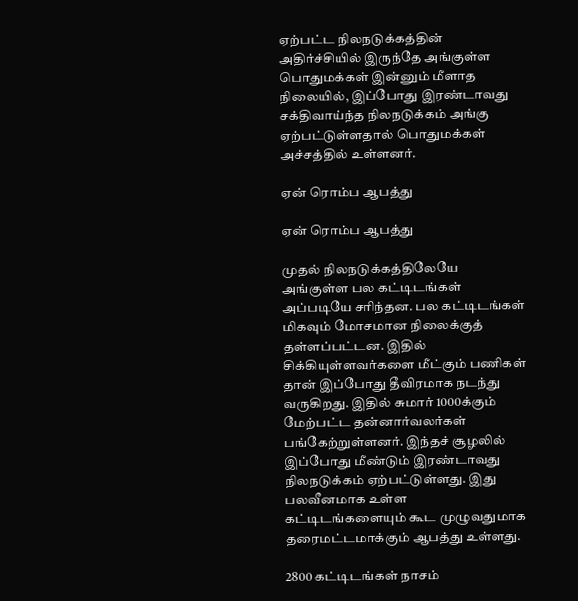ஏற்பட்ட நிலநடுக்கத்தின் அதிர்ச்சியில் இருந்தே அங்குள்ள பொதுமக்கள் இன்னும் மீளாத நிலையில், இப்போது இரண்டாவது சக்திவாய்ந்த நிலநடுக்கம் அங்கு ஏற்பட்டுள்ளதால் பொதுமக்கள் அச்சத்தில் உள்ளனர்.

ஏன் ரொம்ப ஆபத்து

ஏன் ரொம்ப ஆபத்து

முதல் நிலநடுக்கத்திலேயே அங்குள்ள பல கட்டிடங்கள் அப்படியே சரிந்தன. பல கட்டிடங்கள் மிகவும் மோசமான நிலைக்குத் தள்ளப்பட்டன. இதில் சிக்கியுள்ளவர்களை மீட்கும் பணிகள் தான் இப்போது தீவிரமாக நடந்து வருகிறது. இதில் சுமார் 1000க்கும் மேற்பட்ட தன்னார்வலர்கள் பங்கேற்றுள்ளனர். இந்தச் சூழலில் இப்போது மீண்டும் இரண்டாவது நிலநடுக்கம் ஏற்பட்டுள்ளது. இது பலவீனமாக உள்ள கட்டிடங்களையும் கூட முழுவதுமாக தரைமட்டமாக்கும் ஆபத்து உள்ளது.

2800 கட்டிடங்கள் நாசம்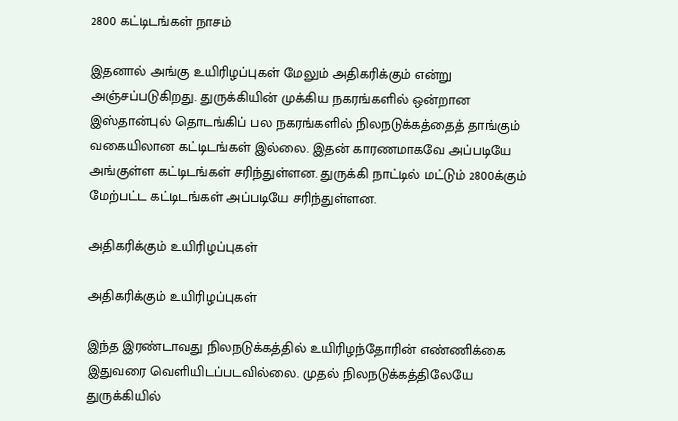2800 கட்டிடங்கள் நாசம்

இதனால் அங்கு உயிரிழப்புகள் மேலும் அதிகரிக்கும் என்று அஞ்சப்படுகிறது. துருக்கியின் முக்கிய நகரங்களில் ஒன்றான இஸ்தான்புல் தொடங்கிப் பல நகரங்களில் நிலநடுக்கத்தைத் தாங்கும் வகையிலான கட்டிடங்கள் இல்லை. இதன் காரணமாகவே அப்படியே அங்குள்ள கட்டிடங்கள் சரிந்துள்ளன. துருக்கி நாட்டில் மட்டும் 2800க்கும் மேற்பட்ட கட்டிடங்கள் அப்படியே சரிந்துள்ளன.

அதிகரிக்கும் உயிரிழப்புகள்

அதிகரிக்கும் உயிரிழப்புகள்

இந்த இரண்டாவது நிலநடுக்கத்தில் உயிரிழந்தோரின் எண்ணிக்கை இதுவரை வெளியிடப்படவில்லை. முதல் நிலநடுக்கத்திலேயே துருக்கியில்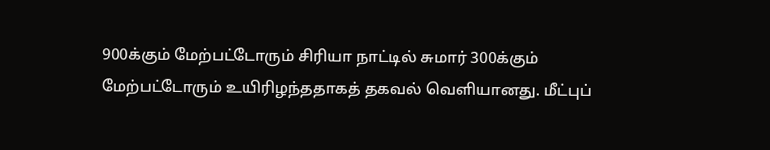900க்கும் மேற்பட்டோரும் சிரியா நாட்டில் சுமார் 300க்கும் மேற்பட்டோரும் உயிரிழந்ததாகத் தகவல் வெளியானது. மீட்புப்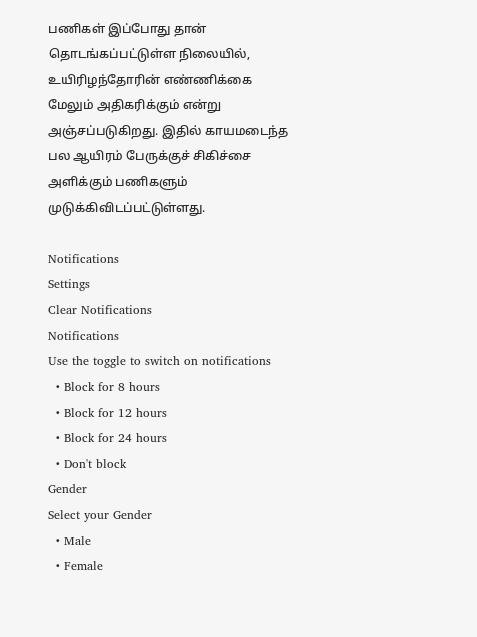பணிகள் இப்போது தான் தொடங்கப்பட்டுள்ள நிலையில், உயிரிழந்தோரின் எண்ணிக்கை மேலும் அதிகரிக்கும் என்று அஞ்சப்படுகிறது. இதில் காயமடைந்த பல ஆயிரம் பேருக்குச் சிகிச்சை அளிக்கும் பணிகளும் முடுக்கிவிடப்பட்டுள்ளது.

Notifications
Settings
Clear Notifications
Notifications
Use the toggle to switch on notifications
  • Block for 8 hours
  • Block for 12 hours
  • Block for 24 hours
  • Don't block
Gender
Select your Gender
  • Male
  • Female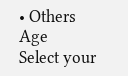• Others
Age
Select your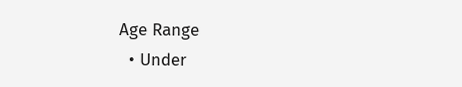Age Range
  • Under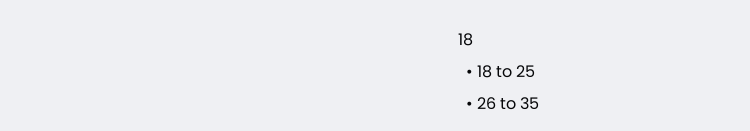18
  • 18 to 25
  • 26 to 35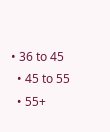• 36 to 45
  • 45 to 55
  • 55+